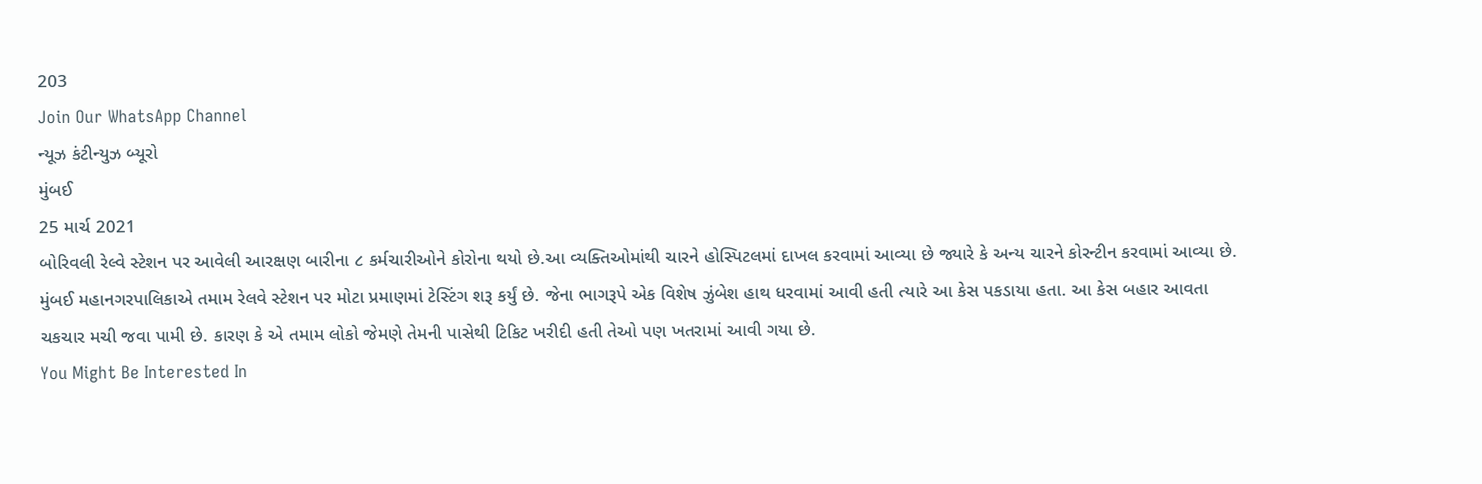203
Join Our WhatsApp Channel
ન્યૂઝ કંટીન્યુઝ બ્યૂરો
મુંબઈ
25 માર્ચ 2021
બોરિવલી રેલ્વે સ્ટેશન પર આવેલી આરક્ષણ બારીના ૮ કર્મચારીઓને કોરોના થયો છે.આ વ્યક્તિઓમાંથી ચારને હોસ્પિટલમાં દાખલ કરવામાં આવ્યા છે જ્યારે કે અન્ય ચારને કોરન્ટીન કરવામાં આવ્યા છે.
મુંબઈ મહાનગરપાલિકાએ તમામ રેલવે સ્ટેશન પર મોટા પ્રમાણમાં ટેસ્ટિંગ શરૂ કર્યું છે. જેના ભાગરૂપે એક વિશેષ ઝુંબેશ હાથ ધરવામાં આવી હતી ત્યારે આ કેસ પકડાયા હતા. આ કેસ બહાર આવતા ચકચાર મચી જવા પામી છે. કારણ કે એ તમામ લોકો જેમણે તેમની પાસેથી ટિકિટ ખરીદી હતી તેઓ પણ ખતરામાં આવી ગયા છે.
You Might Be Interested In